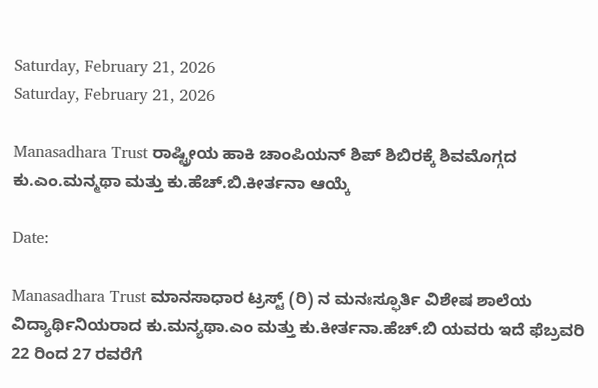Saturday, February 21, 2026
Saturday, February 21, 2026

Manasadhara Trust ರಾಷ್ಟ್ರೀಯ ಹಾಕಿ ಚಾಂಪಿಯನ್ ಶಿಪ್ ಶಿಬಿರಕ್ಕೆ ಶಿವಮೊಗ್ಗದ ಕು.ಎಂ.ಮನ್ಮಥಾ ಮತ್ತು ಕು.ಹೆಚ್.ಬಿ.ಕೀರ್ತನಾ ಆಯ್ಕೆ

Date:

Manasadhara Trust ಮಾನಸಾಧಾರ ಟ್ರಸ್ಟ್ (ರಿ) ನ ಮನಃಸ್ಫೂರ್ತಿ ವಿಶೇಷ ಶಾಲೆಯ ವಿದ್ಯಾರ್ಥಿನಿಯರಾದ ಕು.ಮನ್ಯಥಾ.ಎಂ ಮತ್ತು ಕು.ಕೀರ್ತನಾ.ಹೆಚ್.ಬಿ ಯವರು ಇದೆ ಫೆಬ್ರವರಿ 22 ರಿಂದ 27 ರವರೆಗೆ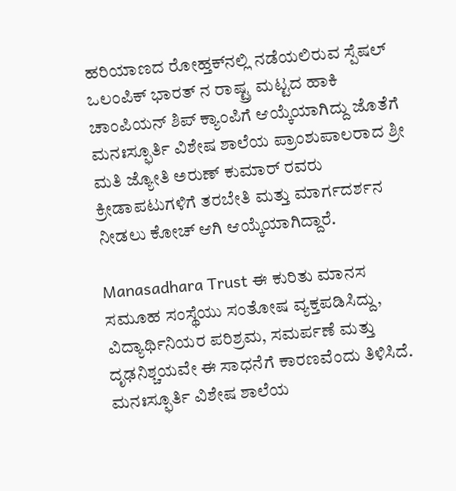ಹರಿಯಾಣದ ರೋಹ್ತಕ್‌ನಲ್ಲಿ ನಡೆಯಲಿರುವ ಸ್ಪೆಷಲ್ ಒಲಂಪಿಕ್ ಭಾರತ್ ನ ರಾಷ್ಟ್ರ ಮಟ್ಟದ ಹಾಕಿ ಚಾಂಪಿಯನ್‌ ಶಿಪ್ ಕ್ಯಾಂಪಿಗೆ ಆಯ್ಕೆಯಾಗಿದ್ದು ಜೊತೆಗೆ ಮನಃಸ್ಫೂರ್ತಿ ವಿಶೇಷ ಶಾಲೆಯ ಪ್ರಾಂಶುಪಾಲರಾದ ಶ್ರೀ ಮತಿ ಜ್ಯೋತಿ ಅರುಣ್ ಕುಮಾರ್ ರವರು ಕ್ರೀಡಾಪಟುಗಳಿಗೆ ತರಬೇತಿ ಮತ್ತು ಮಾರ್ಗದರ್ಶನ ನೀಡಲು ಕೋಚ್ ಆಗಿ ಆಯ್ಕೆಯಾಗಿದ್ದಾರೆ.

Manasadhara Trust ಈ ಕುರಿತು ಮಾನಸ ಸಮೂಹ ಸಂಸ್ಥೆಯು ಸಂತೋಷ ವ್ಯಕ್ತಪಡಿಸಿದ್ದು, ವಿದ್ಯಾರ್ಥಿನಿಯರ ಪರಿಶ್ರಮ, ಸಮರ್ಪಣೆ ಮತ್ತು ದೃಢನಿಶ್ಚಯವೇ ಈ ಸಾಧನೆಗೆ ಕಾರಣವೆಂದು ತಿಳಿಸಿದೆ. ಮನಃಸ್ಫೂರ್ತಿ ವಿಶೇಷ ಶಾಲೆಯ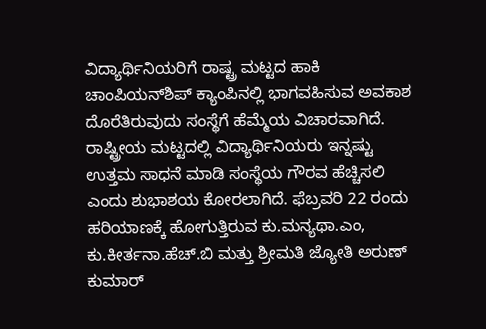ವಿದ್ಯಾರ್ಥಿನಿಯರಿಗೆ ರಾಷ್ಟ್ರ ಮಟ್ಟದ ಹಾಕಿ ಚಾಂಪಿಯನ್‌ಶಿಪ್ ಕ್ಯಾಂಪಿನಲ್ಲಿ ಭಾಗವಹಿಸುವ ಅವಕಾಶ ದೊರೆತಿರುವುದು ಸಂಸ್ಥೆಗೆ ಹೆಮ್ಮೆಯ ವಿಚಾರವಾಗಿದೆ. ರಾಷ್ಟ್ರೀಯ ಮಟ್ಟದಲ್ಲಿ ವಿದ್ಯಾರ್ಥಿನಿಯರು ಇನ್ನಷ್ಟು ಉತ್ತಮ ಸಾಧನೆ ಮಾಡಿ ಸಂಸ್ಥೆಯ ಗೌರವ ಹೆಚ್ಚಿಸಲಿ ಎಂದು ಶುಭಾಶಯ ಕೋರಲಾಗಿದೆ. ಫೆಬ್ರವರಿ 22 ರಂದು ಹರಿಯಾಣಕ್ಕೆ ಹೋಗುತ್ತಿರುವ ಕು.ಮನ್ಯಥಾ.ಎಂ, ಕು.ಕೀರ್ತನಾ.ಹೆಚ್.ಬಿ ಮತ್ತು ಶ್ರೀಮತಿ ಜ್ಯೋತಿ ಅರುಣ್ ಕುಮಾರ್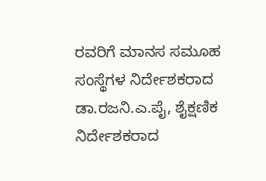ರವರಿಗೆ ಮಾನಸ ಸಮೂಹ ಸಂಸ್ಥೆಗಳ ನಿರ್ದೇಶಕರಾದ ಡಾ.ರಜನಿ.ಎ.ಪೈ, ಶೈಕ್ಷಣಿಕ ನಿರ್ದೇಶಕರಾದ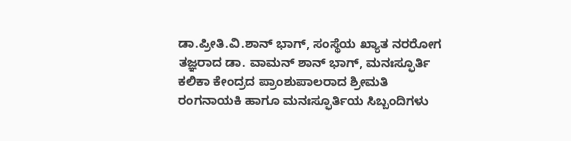ಡಾ.ಪ್ರೀತಿ.ವಿ.ಶಾನ್ ಭಾಗ್, ಸಂಸ್ಥೆಯ ಖ್ಯಾತ ನರರೋಗ ತಜ್ಞರಾದ ಡಾ. ವಾಮನ್ ಶಾನ್ ಭಾಗ್, ಮನಃಸ್ಫೂರ್ತಿ ಕಲಿಕಾ ಕೇಂದ್ರದ ಪ್ರಾಂಶುಪಾಲರಾದ ಶ್ರೀಮತಿ ರಂಗನಾಯಕಿ ಹಾಗೂ ಮನಃಸ್ಫೂರ್ತಿಯ ಸಿಬ್ಬಂದಿಗಳು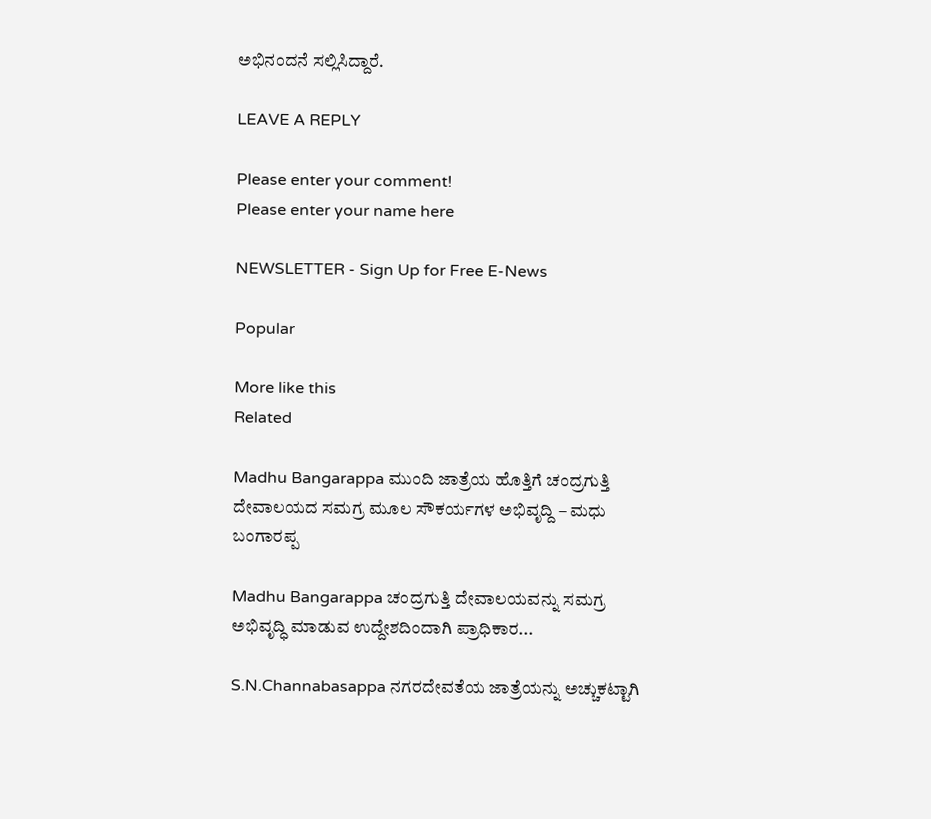ಅಭಿನಂದನೆ ಸಲ್ಲಿಸಿದ್ದಾರೆ.

LEAVE A REPLY

Please enter your comment!
Please enter your name here

NEWSLETTER - Sign Up for Free E-News

Popular

More like this
Related

Madhu Bangarappa ಮುಂದಿ ಜಾತ್ರೆಯ ಹೊತ್ತಿಗೆ ಚಂದ್ರಗುತ್ತಿ ದೇವಾಲಯದ ಸಮಗ್ರ ಮೂಲ ಸೌಕರ್ಯಗಳ ಅಭಿವೃದ್ದಿ – ಮಧು ಬಂಗಾರಪ್ಪ

Madhu Bangarappa ಚಂದ್ರಗುತ್ತಿ ದೇವಾಲಯವನ್ನು ಸಮಗ್ರ ಅಭಿವೃದ್ಧಿ ಮಾಡುವ ಉದ್ದೇಶದಿಂದಾಗಿ ಪ್ರಾಧಿಕಾರ...

S.N.Channabasappa ನಗರದೇವತೆಯ ಜಾತ್ರೆಯನ್ನು ಅಚ್ಚುಕಟ್ಟಾಗಿ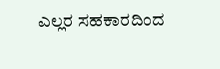ಎಲ್ಲರ ಸಹಕಾರದಿಂದ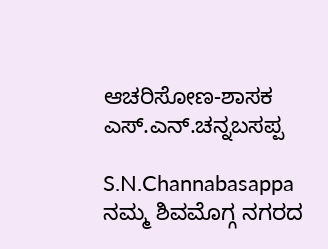ಆಚರಿಸೋಣ-ಶಾಸಕ ಎಸ್.ಎನ್‌.ಚನ್ನಬಸಪ್ಪ

S.N.Channabasappa ನಮ್ಮ ಶಿವಮೊಗ್ಗ ನಗರದ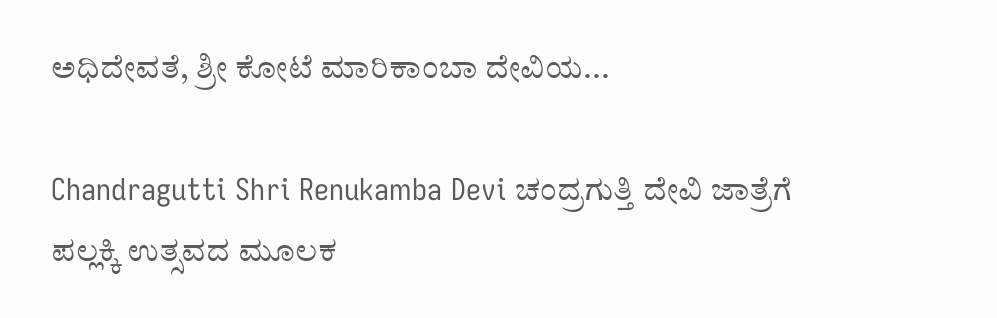ಅಧಿದೇವತೆ, ಶ್ರೀ ಕೋಟೆ ಮಾರಿಕಾಂಬಾ ದೇವಿಯ...

Chandragutti Shri Renukamba Devi ಚಂದ್ರಗುತ್ತಿ ದೇವಿ ಜಾತ್ರೆಗೆ ಪಲ್ಲಕ್ಕಿ ಉತ್ಸವದ ಮೂಲಕ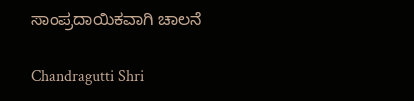ಸಾಂಪ್ರದಾಯಿಕವಾಗಿ ಚಾಲನೆ

Chandragutti Shri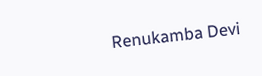Renukamba Devi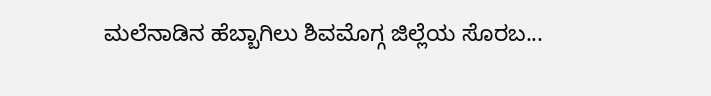ಮಲೆನಾಡಿನ ಹೆಬ್ಬಾಗಿಲು ಶಿವಮೊಗ್ಗ ಜಿಲ್ಲೆಯ ಸೊರಬ...